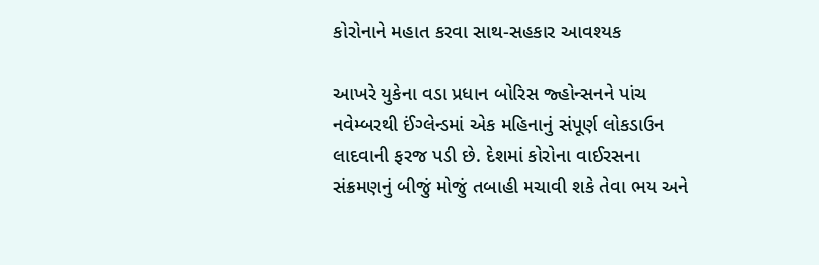કોરોનાને મહાત કરવા સાથ-સહકાર આવશ્યક

આખરે યુકેના વડા પ્રધાન બોરિસ જ્હોન્સનને પાંચ નવેમ્બરથી ઈંગ્લેન્ડમાં એક મહિનાનું સંપૂર્ણ લોકડાઉન લાદવાની ફરજ પડી છે. દેશમાં કોરોના વાઈરસના સંક્રમણનું બીજું મોજું તબાહી મચાવી શકે તેવા ભય અને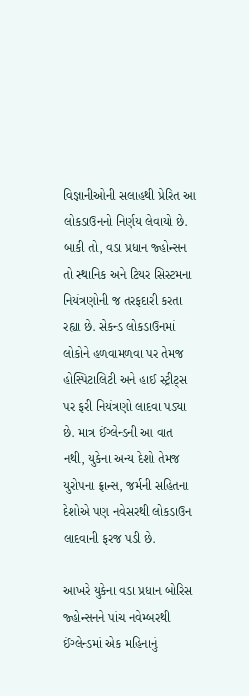વિજ્ઞાનીઓની સલાહથી પ્રેરિત આ લોકડાઉનનો નિર્ણય લેવાયો છે. બાકી તો, વડા પ્રધાન જ્હોન્સન તો સ્થાનિક અને ટિયર સિસ્ટમના નિયંત્રણોની જ તરફદારી કરતા રહ્યા છે. સેકન્ડ લોકડાઉનમાં લોકોને હળવામળવા પર તેમજ હોસ્પિટાલિટી અને હાઈ સ્ટ્રીટ્સ પર ફરી નિયંત્રણો લાદવા પડ્યા છે. માત્ર ઈંગ્લેન્ડની આ વાત નથી, યુકેના અન્ય દેશો તેમજ યુરોપના ફ્રાન્સ, જર્મની સહિતના દેશોએ પણ નવેસરથી લોકડાઉન લાદવાની ફરજ પડી છે.

આખરે યુકેના વડા પ્રધાન બોરિસ જ્હોન્સનને પાંચ નવેમ્બરથી ઈંગ્લેન્ડમાં એક મહિનાનું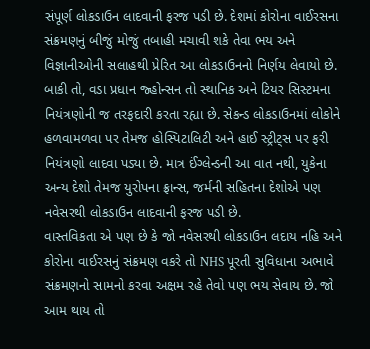સંપૂર્ણ લોકડાઉન લાદવાની ફરજ પડી છે. દેશમાં કોરોના વાઈરસના સંક્રમણનું બીજું મોજું તબાહી મચાવી શકે તેવા ભય અને વિજ્ઞાનીઓની સલાહથી પ્રેરિત આ લોકડાઉનનો નિર્ણય લેવાયો છે. બાકી તો, વડા પ્રધાન જ્હોન્સન તો સ્થાનિક અને ટિયર સિસ્ટમના નિયંત્રણોની જ તરફદારી કરતા રહ્યા છે. સેકન્ડ લોકડાઉનમાં લોકોને હળવામળવા પર તેમજ હોસ્પિટાલિટી અને હાઈ સ્ટ્રીટ્સ પર ફરી નિયંત્રણો લાદવા પડ્યા છે. માત્ર ઈંગ્લેન્ડની આ વાત નથી, યુકેના અન્ય દેશો તેમજ યુરોપના ફ્રાન્સ, જર્મની સહિતના દેશોએ પણ નવેસરથી લોકડાઉન લાદવાની ફરજ પડી છે.
વાસ્તવિકતા એ પણ છે કે જો નવેસરથી લોકડાઉન લદાય નહિ અને કોરોના વાઈરસનું સંક્રમણ વકરે તો NHS પૂરતી સુવિધાના અભાવે સંક્રમણનો સામનો કરવા અક્ષમ રહે તેવો પણ ભય સેવાય છે. જો આમ થાય તો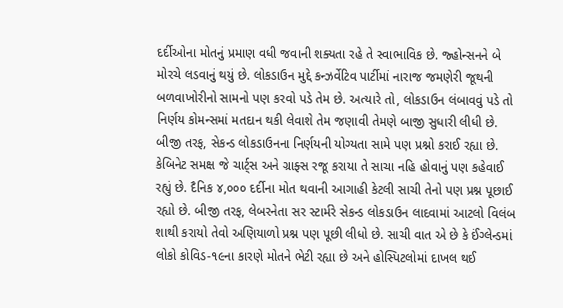દર્દીઓના મોતનું પ્રમાણ વધી જવાની શક્યતા રહે તે સ્વાભાવિક છે. જ્હોન્સનને બે મોરચે લડવાનું થયું છે. લોકડાઉન મુદ્દે કન્ઝર્વેટિવ પાર્ટીમાં નારાજ જમણેરી જૂથની બળવાખોરીનો સામનો પણ કરવો પડે તેમ છે. અત્યારે તો, લોકડાઉન લંબાવવું પડે તો નિર્ણય કોમન્સમાં મતદાન થકી લેવાશે તેમ જણાવી તેમણે બાજી સુધારી લીધી છે.
બીજી તરફ, સેકન્ડ લોકડાઉનના નિર્ણયની યોગ્યતા સામે પણ પ્રશ્નો કરાઈ રહ્યા છે. કેબિનેટ સમક્ષ જે ચાર્ટ્સ અને ગ્રાફ્સ રજૂ કરાયા તે સાચા નહિ હોવાનું પણ કહેવાઈ રહ્યું છે. દૈનિક ૪,૦૦૦ દર્દીના મોત થવાની આગાહી કેટલી સાચી તેનો પણ પ્રશ્ન પૂછાઈ રહ્યો છે. બીજી તરફ, લેબરનેતા સર સ્ટાર્મરે સેકન્ડ લોકડાઉન લાદવામાં આટલો વિલંબ શાથી કરાયો તેવો અણિયાળો પ્રશ્ન પણ પૂછી લીધો છે. સાચી વાત એ છે કે ઈંગ્લેન્ડમાં લોકો કોવિડ-૧૯ના કારણે મોતને ભેટી રહ્યા છે અને હોસ્પિટલોમાં દાખલ થઈ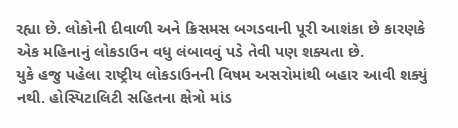રહ્યા છે. લોકોની દીવાળી અને ક્રિસમસ બગડવાની પૂરી આશંકા છે કારણકે એક મહિનાનું લોકડાઉન વધુ લંબાવવું પડે તેવી પણ શક્યતા છે.
યુકે હજુ પહેલા રાષ્ટ્રીય લોકડાઉનની વિષમ અસરોમાંથી બહાર આવી શક્યું નથી. હોસ્પિટાલિટી સહિતના ક્ષેત્રો માંડ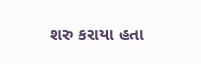શરુ કરાયા હતા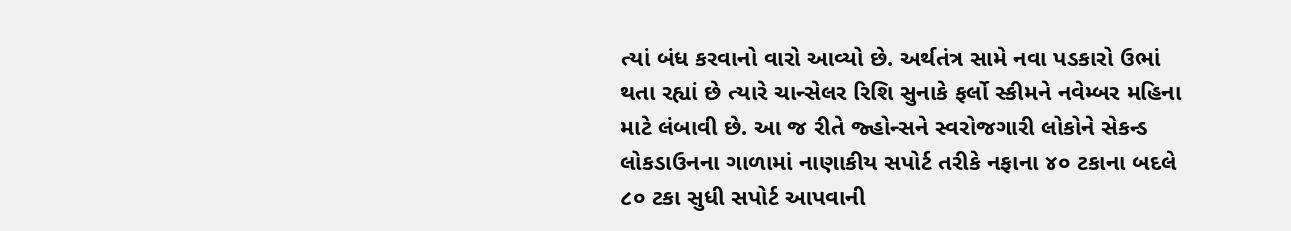ત્યાં બંધ કરવાનો વારો આવ્યો છે. અર્થતંત્ર સામે નવા પડકારો ઉભાં થતા રહ્યાં છે ત્યારે ચાન્સેલર રિશિ સુનાકે ફર્લો સ્કીમને નવેમ્બર મહિના માટે લંબાવી છે. આ જ રીતે જ્હોન્સને સ્વરોજગારી લોકોને સેકન્ડ લોકડાઉનના ગાળામાં નાણાકીય સપોર્ટ તરીકે નફાના ૪૦ ટકાના બદલે ૮૦ ટકા સુધી સપોર્ટ આપવાની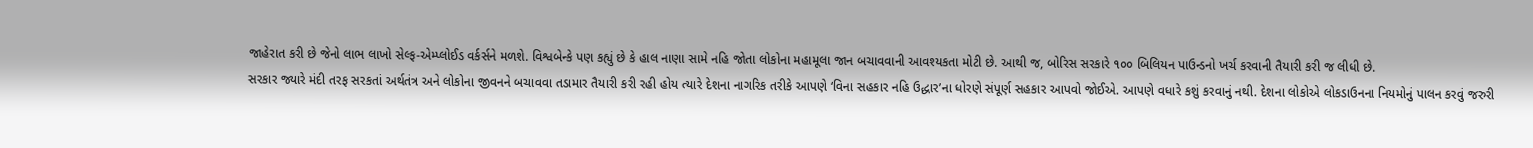જાહેરાત કરી છે જેનો લાભ લાખો સેલ્ફ-એમ્પ્લોઈડ વર્કર્સને મળશે. વિશ્વબેન્કે પણ કહ્યું છે કે હાલ નાણા સામે નહિ જોતા લોકોના મહામૂલા જાન બચાવવાની આવશ્યકતા મોટી છે. આથી જ, બોરિસ સરકારે ૧૦૦ બિલિયન પાઉન્ડનો ખર્ચ કરવાની તૈયારી કરી જ લીધી છે.
સરકાર જ્યારે મંદી તરફ સરકતાં અર્થતંત્ર અને લોકોના જીવનને બચાવવા તડામાર તૈયારી કરી રહી હોય ત્યારે દેશના નાગરિક તરીકે આપણે ‘વિના સહકાર નહિ ઉદ્ધાર’ના ધોરણે સંપૂર્ણ સહકાર આપવો જોઈએ. આપણે વધારે કશું કરવાનું નથી. દેશના લોકોએ લોકડાઉનના નિયમોનું પાલન કરવું જરુરી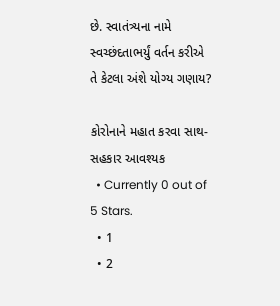છે. સ્વાતંત્ર્યના નામે સ્વચ્છંદતાભર્યું વર્તન કરીએ તે કેટલા અંશે યોગ્ય ગણાય?

કોરોનાને મહાત કરવા સાથ-સહકાર આવશ્યક
  • Currently 0 out of 5 Stars.
  • 1
  • 2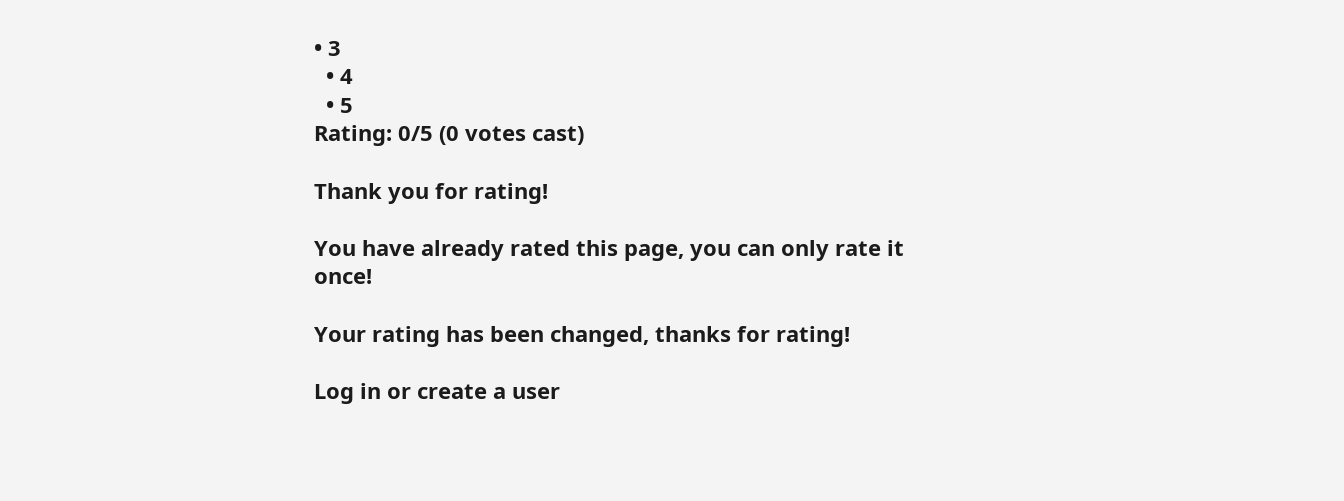• 3
  • 4
  • 5
Rating: 0/5 (0 votes cast)

Thank you for rating!

You have already rated this page, you can only rate it once!

Your rating has been changed, thanks for rating!

Log in or create a user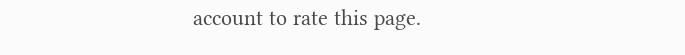account to rate this page.